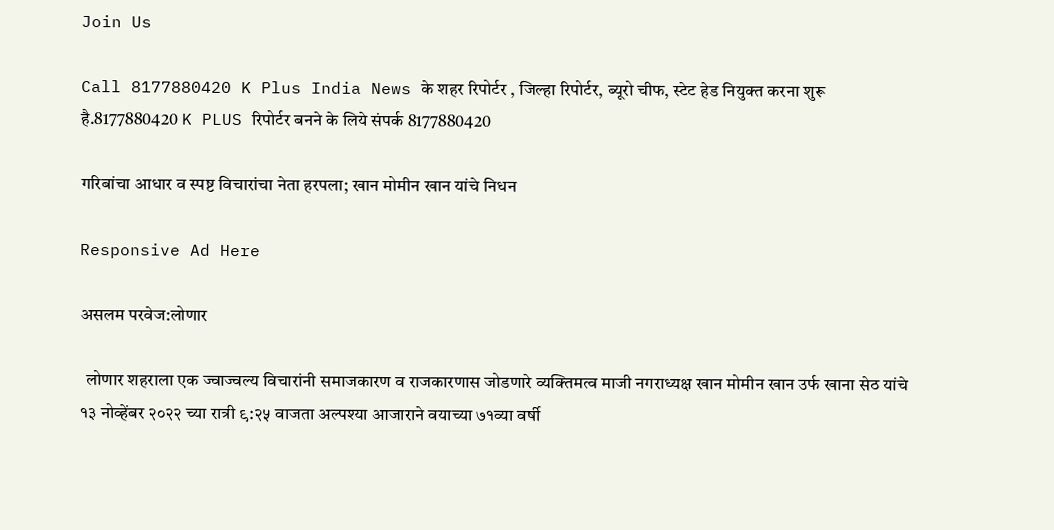Join Us

Call 8177880420 K Plus India News के शहर रिपोर्टर , जिल्हा रिपोर्टर, ब्यूरो चीफ, स्टेट हेड नियुक्त करना शुरू है.8177880420 K PLUS रिपोर्टर बनने के लिये संपर्क 8177880420

गरिबांचा आधार व स्पष्ट विचारांचा नेता हरपला; खान मोमीन खान यांचे निधन

Responsive Ad Here

असलम परवेज:लोणार

  लोणार शहराला एक ज्वाज्वल्य विचारांनी समाजकारण व राजकारणास जोडणारे व्यक्तिमत्व माजी नगराध्यक्ष खान मोमीन खान उर्फ खाना सेठ यांचे १३ नोव्हेंबर २०२२ च्या रात्री ९:२५ वाजता अल्पश्या आजाराने वयाच्या ७१व्या वर्षी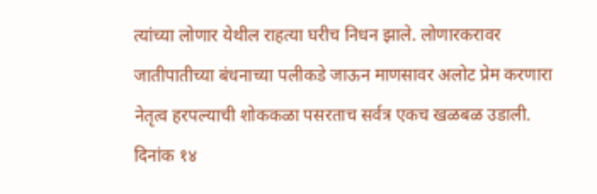त्यांच्या लोणार येथील राहत्या घरीच निधन झाले. लोणारकरावर जातीपातीच्या बंधनाच्या पलीकडे जाऊन माणसावर अलोट प्रेम करणारा नेतृत्व हरपल्याची शोककळा पसरताच सर्वत्र एकच खळबळ उडाली. दिनांक १४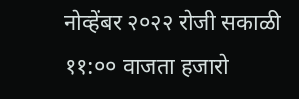नोव्हेंबर २०२२ रोजी सकाळी ११:०० वाजता हजारो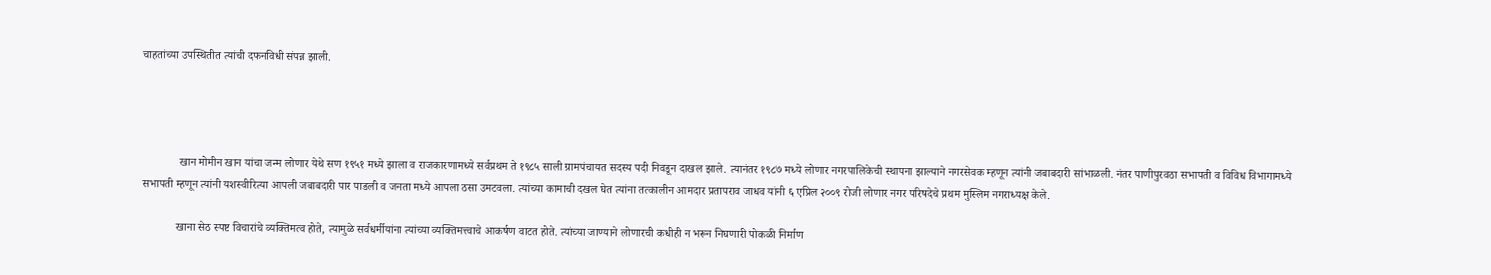चाहतांच्या उपस्थितीत त्यांची दफनविधी संपन्न झाली.




             खान मोमीन खान यांचा जन्म लोणार येथे सण १९५१ मध्ये झाला व राजकारणामध्ये सर्वप्रथम ते १९८५ साली ग्रामपंचायत सदस्य पदी निवडून दाखल झाले. त्यानंतर १९८७ मध्ये लोणार नगरपालिकेची स्थापना झाल्याने नगरसेवक म्हणून त्यांनी जबाबदारी सांभाळली. नंतर पाणीपुरवठा सभापती व विविध विभागामध्ये सभापती म्हणून त्यांनी यशस्वीरित्या आपली जबाबदारी पार पाडली व जनता मध्ये आपला ठसा उमटवला. त्यांच्या कामाची दखल घेत त्यांना तत्कालीन आमदार प्रतापराव जाधव यांनी ६ एप्रिल २००९ रोजी लोणार नगर परिषदेचे प्रथम मुस्लिम नगराध्यक्ष केले.

            खाना सेठ स्पष्ट विचारांचे व्यक्तिमत्व होते, त्यामुळे सर्वधर्मीयांना त्यांच्या व्यक्तिमत्त्वाचे आकर्षण वाटत होते. त्यांच्या जाण्याने लोणारची कधीही न भरून निघणारी पोकळी निर्माण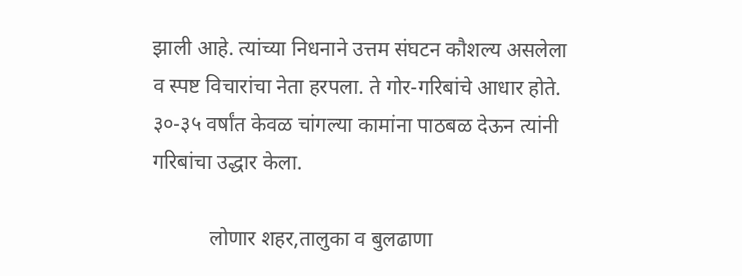झाली आहे. त्यांच्या निधनाने उत्तम संघटन कौशल्य असलेला व स्पष्ट विचारांचा नेता हरपला. ते गोर-गरिबांचे आधार होते. ३०-३५ वर्षांत केवळ चांगल्या कामांना पाठबळ देऊन त्यांनी गरिबांचा उद्धार केला.

           लोणार शहर,तालुका व बुलढाणा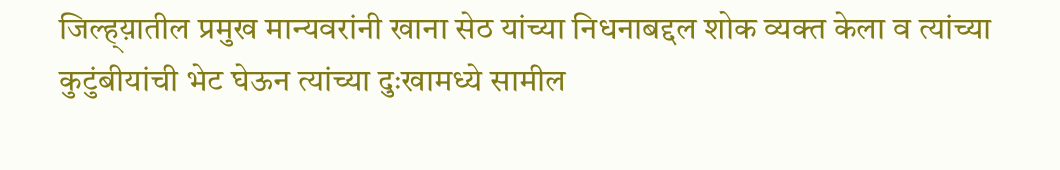जिल्ह्य़ातील प्रमुख मान्यवरांनी खाना सेठ यांच्या निधनाबद्दल शोक व्यक्त केला व त्यांच्या कुटुंबीयांची भेट घेऊन त्यांच्या दुःखामध्ये सामील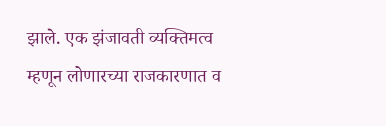झाले. एक झंजावती व्यक्तिमत्व म्हणून लोणारच्या राजकारणात व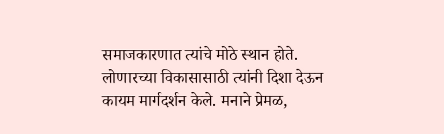समाजकारणात त्यांचे मोठे स्थान होते. लोणारच्या विकासासाठी त्यांनी दिशा देऊन कायम मार्गदर्शन केले. मनाने प्रेमळ,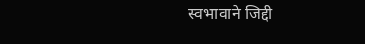स्वभावाने जिद्दी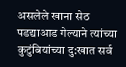असलेले खाना सेठ पडद्याआड गेल्याने त्यांच्या कुटुंबियांच्या दु:खात सर्व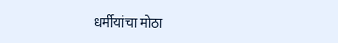धर्मीयांचा मोठा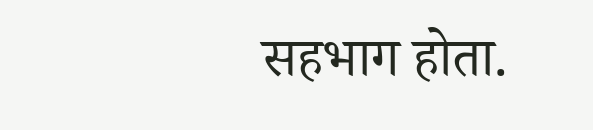सहभाग होता.